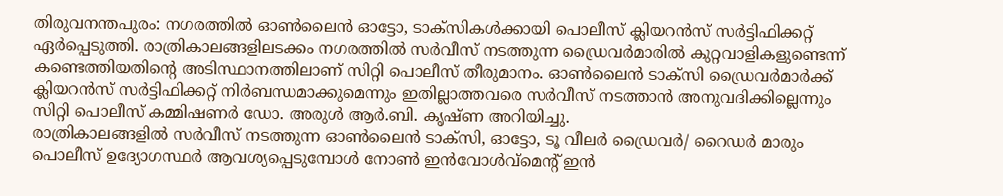തിരുവനന്തപുരം: നഗരത്തിൽ ഓൺലൈൻ ഓട്ടോ, ടാക്സികൾക്കായി പൊലീസ് ക്ലിയറൻസ് സർട്ടിഫിക്കറ്റ് ഏർപ്പെടുത്തി. രാത്രികാലങ്ങളിലടക്കം നഗരത്തിൽ സർവീസ് നടത്തുന്ന ഡ്രൈവർമാരിൽ കുറ്റവാളികളുണ്ടെന്ന് കണ്ടെത്തിയതിന്റെ അടിസ്ഥാനത്തിലാണ് സിറ്റി പൊലീസ് തീരുമാനം. ഓൺലൈൻ ടാക്സി ഡ്രൈവർമാർക്ക് ക്ലിയറൻസ് സർട്ടിഫിക്കറ്റ് നിർബന്ധമാക്കുമെന്നും ഇതില്ലാത്തവരെ സർവീസ് നടത്താൻ അനുവദിക്കില്ലെന്നും സിറ്റി പൊലീസ് കമ്മിഷണർ ഡോ. അരുൾ ആർ.ബി. കൃഷ്ണ അറിയിച്ചു.
രാത്രികാലങ്ങളിൽ സർവീസ് നടത്തുന്ന ഓൺലൈൻ ടാക്സി, ഓട്ടോ, ടൂ വീലർ ഡ്രൈവർ/ റൈഡർ മാരും പൊലീസ് ഉദ്യോഗസ്ഥർ ആവശ്യപ്പെടുമ്പോൾ നോൺ ഇൻവോൾവ്മെന്റ് ഇൻ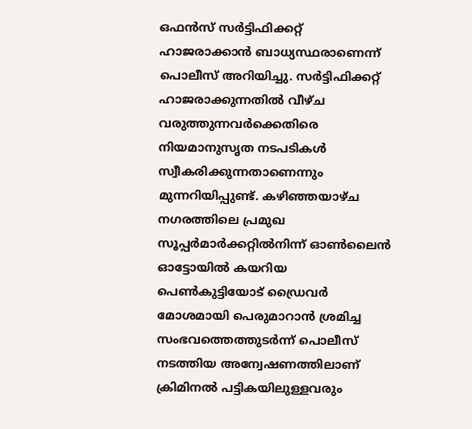ഒഫൻസ് സർട്ടിഫിക്കറ്റ് ഹാജരാക്കാൻ ബാധ്യസ്ഥരാണെന്ന് പൊലീസ് അറിയിച്ചു. സർട്ടിഫിക്കറ്റ് ഹാജരാക്കുന്നതിൽ വീഴ്ച വരുത്തുന്നവർക്കെതിരെ നിയമാനുസൃത നടപടികൾ സ്വീകരിക്കുന്നതാണെന്നും മുന്നറിയിപ്പുണ്ട്. കഴിഞ്ഞയാഴ്ച നഗരത്തിലെ പ്രമുഖ സൂപ്പർമാർക്കറ്റിൽനിന്ന് ഓൺലൈൻ ഓട്ടോയിൽ കയറിയ പെൺകുട്ടിയോട് ഡ്രൈവർ മോശമായി പെരുമാറാൻ ശ്രമിച്ച സംഭവത്തെത്തുടർന്ന് പൊലീസ് നടത്തിയ അന്വേഷണത്തിലാണ് ക്രിമിനൽ പട്ടികയിലുള്ളവരും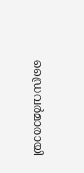ഡ്രൈവർമാരായി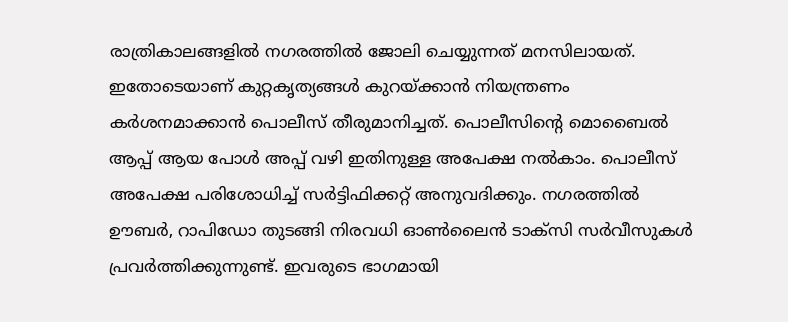രാത്രികാലങ്ങളിൽ നഗരത്തിൽ ജോലി ചെയ്യുന്നത് മനസിലായത്.
ഇതോടെയാണ് കുറ്റകൃത്യങ്ങൾ കുറയ്ക്കാൻ നിയന്ത്രണം കർശനമാക്കാൻ പൊലീസ് തീരുമാനിച്ചത്. പൊലീസിന്റെ മൊബൈൽ ആപ്പ് ആയ പോൾ അപ്പ് വഴി ഇതിനുള്ള അപേക്ഷ നൽകാം. പൊലീസ് അപേക്ഷ പരിശോധിച്ച് സർട്ടിഫിക്കറ്റ് അനുവദിക്കും. നഗരത്തിൽ ഊബർ, റാപിഡോ തുടങ്ങി നിരവധി ഓൺലൈൻ ടാക്സി സർവീസുകൾ പ്രവർത്തിക്കുന്നുണ്ട്. ഇവരുടെ ഭാഗമായി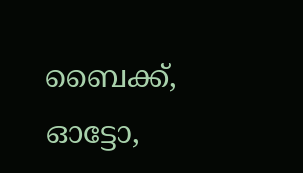ബൈക്ക്, ഓട്ടോ,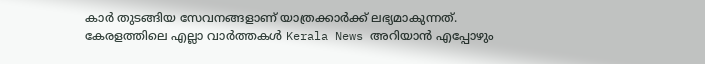കാർ തുടങ്ങിയ സേവനങ്ങളാണ് യാത്രക്കാർക്ക് ലഭ്യമാകുന്നത്.
കേരളത്തിലെ എല്ലാ വാർത്തകൾ Kerala News അറിയാൻ എപ്പോഴും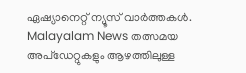ഏഷ്യാനെറ്റ് ന്യൂസ് വാർത്തകൾ. Malayalam News തത്സമയ അപ്ഡേറ്റുകളും ആഴത്തിലുള്ള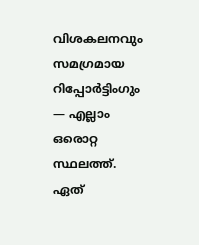വിശകലനവും സമഗ്രമായ റിപ്പോർട്ടിംഗും — എല്ലാം ഒരൊറ്റ സ്ഥലത്ത്. ഏത്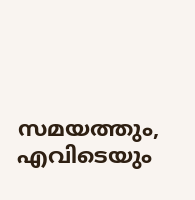സമയത്തും, എവിടെയും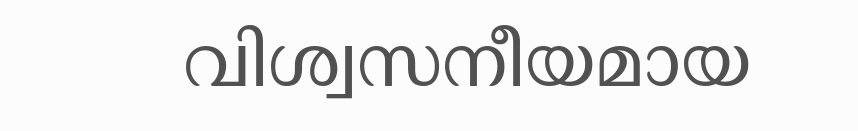വിശ്വസനീയമായ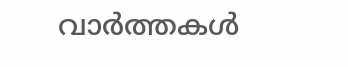വാർത്തകൾ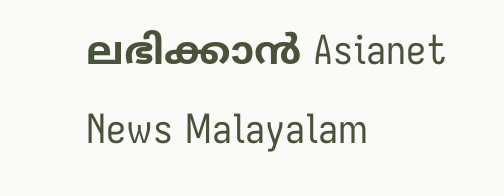ലഭിക്കാൻ Asianet News Malayalam